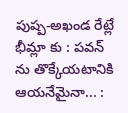పుష్ప-అఖండ రేట్లే భీమ్లా కు : పవన్ ను తొక్కేయటానికి ఆయనేమైనా... :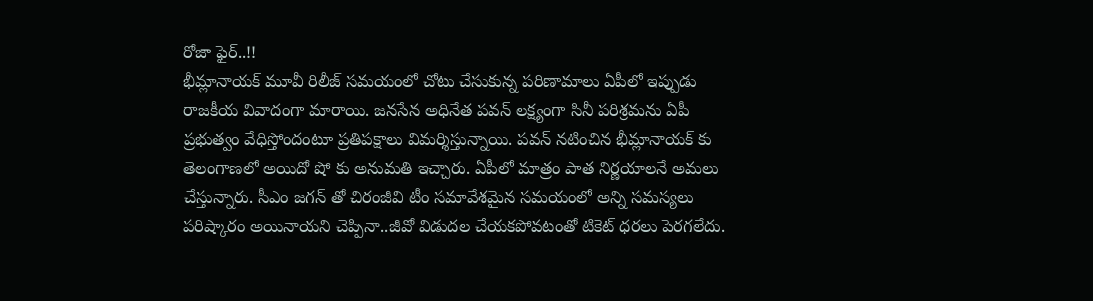రోజా ఫైర్..!!
భీమ్లానాయక్ మూవీ రిలీజ్ సమయంలో చోటు చేసుకున్న పరిణామాలు ఏపీలో ఇప్పుడు రాజకీయ వివాదంగా మారాయి. జనసేన అధినేత పవన్ లక్ష్యంగా సినీ పరిశ్రమను ఏపీ ప్రభుత్వం వేధిస్తోందంటూ ప్రతిపక్షాలు విమర్శిస్తున్నాయి. పవన్ నటించిన భీమ్లానాయక్ కు తెలంగాణలో అయిదో షో కు అనుమతి ఇచ్చారు. ఏపీలో మాత్రం పాత నిర్ణయాలనే అమలు చేస్తున్నారు. సీఎం జగన్ తో చిరంజీవి టీం సమావేశమైన సమయంలో అన్ని సమస్యలు పరిష్కారం అయినాయని చెప్పినా..జీవో విడుదల చేయకపోవటంతో టికెట్ ధరలు పెరగలేదు.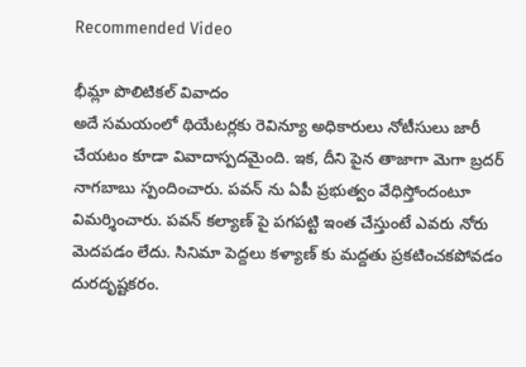Recommended Video

భీమ్లా పొలిటికల్ వివాదం
అదే సమయంలో థియేటర్లకు రెవిన్యూ అధికారులు నోటీసులు జారీ చేయటం కూడా వివాదాస్పదమైంది. ఇక, దీని పైన తాజాగా మెగా బ్రదర్ నాగబాబు స్పందించారు. పవన్ ను ఏపీ ప్రభుత్వం వేధిస్తోందంటూ విమర్శించారు. పవన్ కల్యాణ్ పై పగపట్టి ఇంత చేస్తుంటే ఎవరు నోరు మెదపడం లేదు. సినిమా పెద్దలు కళ్యాణ్ కు మద్దతు ప్రకటించకపోవడం దురదృష్టకరం.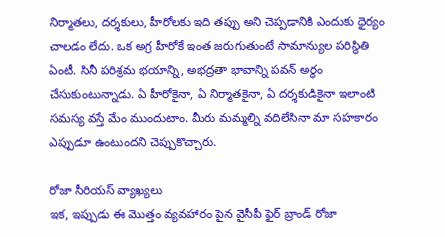నిర్మాతలు, దర్శకులు, హీరోలకు ఇది తప్పు అని చెప్పడానికి ఎందుకు ధైర్యం చాలడం లేదు. ఒక అగ్ర హీరోకే ఇంత జరుగుతుంటే సామాన్యుల పరిస్థితి ఏంటీ. సినీ పరిశ్రమ భయాన్ని, అభద్రతా భావాన్ని పవన్ అర్థం చేసుకుంటున్నాడు. ఏ హీరోకైనా, ఏ నిర్మాతకైనా, ఏ దర్శకుడికైనా ఇలాంటి సమస్య వస్తే మేం ముందుటాం. మీరు మమ్మల్ని వదిలేసినా మా సహకారం ఎప్పుడూ ఉంటుందని చెప్పుకొచ్చారు.

రోజా సీరియస్ వ్యాఖ్యలు
ఇక, ఇప్పుడు ఈ మొత్తం వ్యవహారం పైన వైసీపీ ఫైర్ బ్రాండ్ రోజా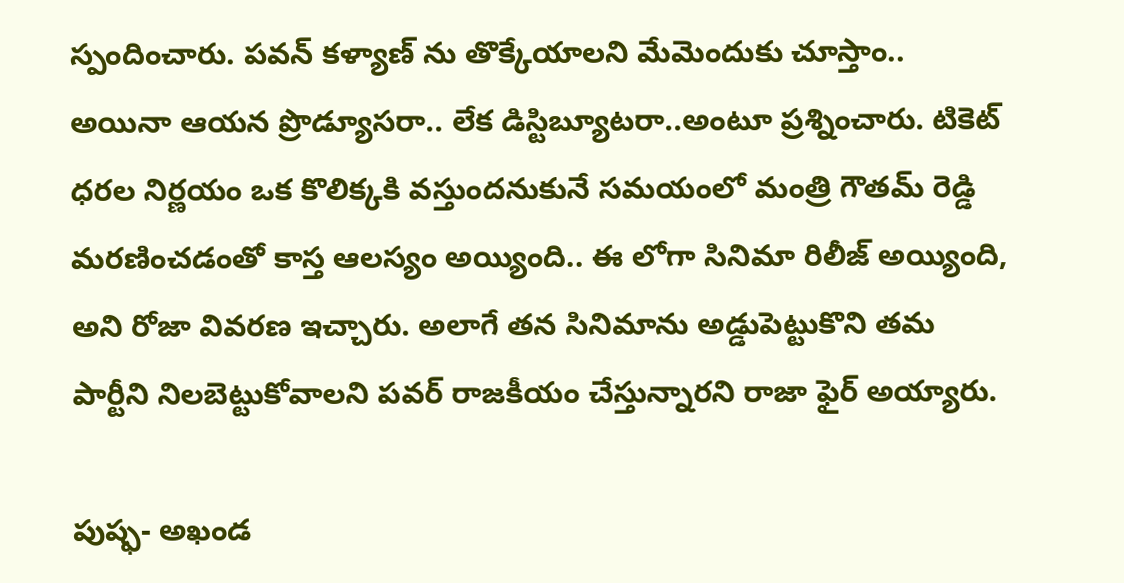స్పందించారు. పవన్ కళ్యాణ్ ను తొక్కేయాలని మేమెందుకు చూస్తాం.. అయినా ఆయన ప్రొడ్యూసరా.. లేక డిస్టిబ్యూటరా..అంటూ ప్రశ్నించారు. టికెట్ ధరల నిర్ణయం ఒక కొలిక్కకి వస్తుందనుకునే సమయంలో మంత్రి గౌతమ్ రెడ్డి మరణించడంతో కాస్త ఆలస్యం అయ్యింది.. ఈ లోగా సినిమా రిలీజ్ అయ్యింది, అని రోజా వివరణ ఇచ్చారు. అలాగే తన సినిమాను అడ్డుపెట్టుకొని తమ పార్టీని నిలబెట్టుకోవాలని పవర్ రాజకీయం చేస్తున్నారని రాజా ఫైర్ అయ్యారు.

పుష్ఫ- అఖండ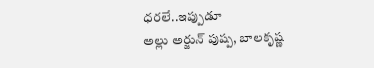ధరలే..ఇప్పుడూ
అల్లు అర్జున్ పుష్ప, బాలకృష్ణ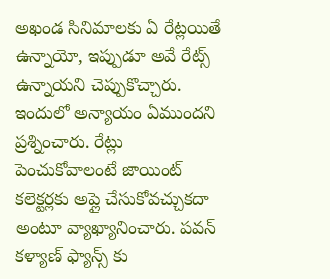అఖండ సినిమాలకు ఏ రేట్లయితే ఉన్నాయో, ఇప్పుడూ అవే రేట్స్ ఉన్నాయని చెప్పుకొచ్చారు. ఇందులో అన్యాయం ఏముందని ప్రశ్నించారు. రేట్లు పెంచుకోవాలంటే జాయింట్ కలెక్టర్లకు అప్లై చేసుకోవచ్చుకదా అంటూ వ్యాఖ్యానించారు. పవన్ కళ్యాణ్ ఫ్యాన్స్ కు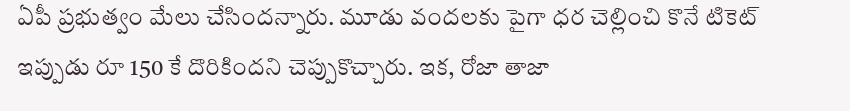ఏపీ ప్రభుత్వం మేలు చేసిందన్నారు. మూడు వందలకు పైగా ధర చెల్లించి కొనే టికెట్ ఇప్పుడు రూ 150 కే దొరికిందని చెప్పుకొచ్చారు. ఇక, రోజా తాజా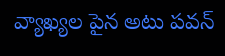వ్యాఖ్యల పైన అటు పవన్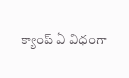క్యాంప్ ఏ విధంగా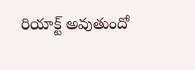రియాక్ట్ అవుతుందో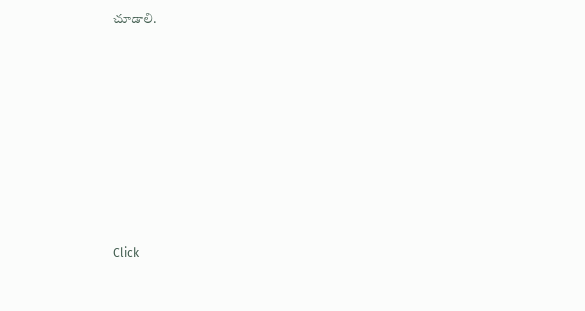చూడాలి.












Click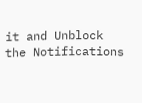it and Unblock the Notifications